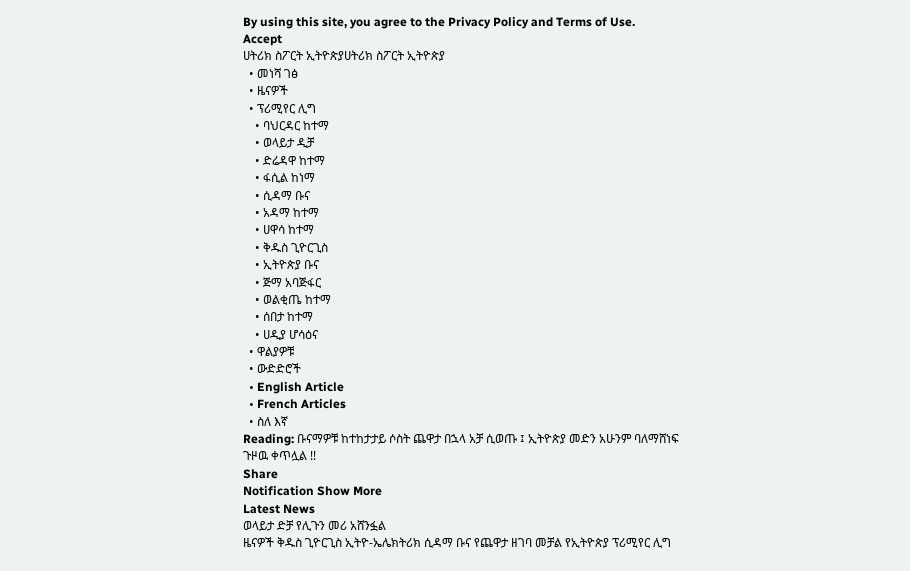By using this site, you agree to the Privacy Policy and Terms of Use.
Accept
ሀትሪክ ስፖርት ኢትዮጵያሀትሪክ ስፖርት ኢትዮጵያ
  • መነሻ ገፅ
  • ዜናዎች
  • ፕሪሚየር ሊግ
    • ባህርዳር ከተማ
    • ወላይታ ዲቻ
    • ድሬዳዋ ከተማ
    • ፋሲል ከነማ
    • ሲዳማ ቡና
    • አዳማ ከተማ
    • ሀዋሳ ከተማ
    • ቅዱስ ጊዮርጊስ
    • ኢትዮጵያ ቡና
    • ጅማ አባጅፋር
    • ወልቂጤ ከተማ
    • ሰበታ ከተማ
    • ሀዲያ ሆሳዕና
  • ዋልያዎቹ
  • ውድድሮች
  • English Article
  • French Articles
  • ስለ እኛ
Reading: ቡናማዎቹ ከተከታታይ ሶስት ጨዋታ በኋላ አቻ ሲወጡ ፤ ኢትዮጵያ መድን አሁንም ባለማሸነፍ ጉዞዉ ቀጥሏል !!
Share
Notification Show More
Latest News
ወላይታ ድቻ የሊጉን መሪ አሸንፏል
ዜናዎች ቅዱስ ጊዮርጊስ ኢትዮ-ኤሌክትሪክ ሲዳማ ቡና የጨዋታ ዘገባ መቻል የኢትዮጵያ ፕሪሚየር ሊግ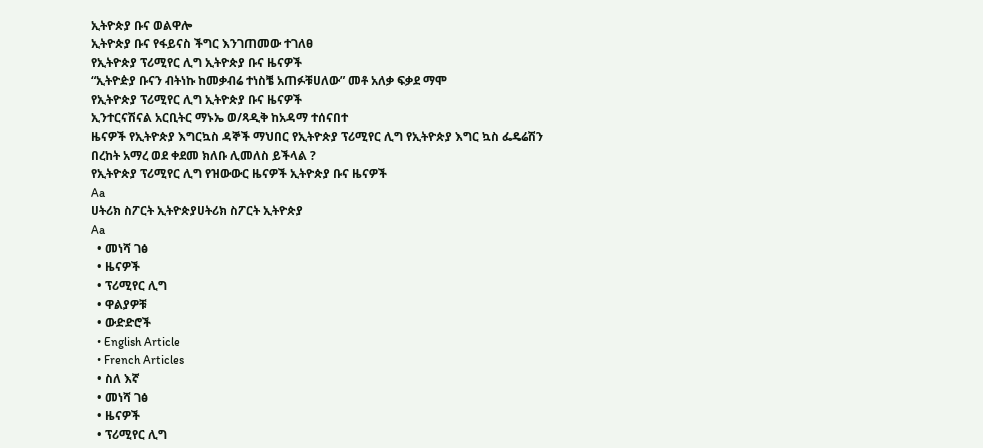ኢትዮጵያ ቡና ወልዋሎ
ኢትዮጵያ ቡና የፋይናስ ችግር እንገጠመው ተገለፀ
የኢትዮጵያ ፕሪሚየር ሊግ ኢትዮጵያ ቡና ዜናዎች
“ኢትዮዽያ ቡናን ብትነኩ ከመቃብሬ ተነስቼ አጠፉቹሀለው” መቶ አለቃ ፍቃደ ማሞ
የኢትዮጵያ ፕሪሚየር ሊግ ኢትዮጵያ ቡና ዜናዎች
ኢንተርናሽናል አርቢትር ማኑኤ ወ/ጻዲቅ ከአዳማ ተሰናበተ
ዜናዎች የኢትዮጵያ እግርኳስ ዳኞች ማህበር የኢትዮጵያ ፕሪሚየር ሊግ የኢትዮጵያ እግር ኳስ ፌዴሬሽን
በረከት አማረ ወደ ቀደመ ክለቡ ሊመለስ ይችላል ?
የኢትዮጵያ ፕሪሚየር ሊግ የዝውውር ዜናዎች ኢትዮጵያ ቡና ዜናዎች
Aa
ሀትሪክ ስፖርት ኢትዮጵያሀትሪክ ስፖርት ኢትዮጵያ
Aa
  • መነሻ ገፅ
  • ዜናዎች
  • ፕሪሚየር ሊግ
  • ዋልያዎቹ
  • ውድድሮች
  • English Article
  • French Articles
  • ስለ እኛ
  • መነሻ ገፅ
  • ዜናዎች
  • ፕሪሚየር ሊግ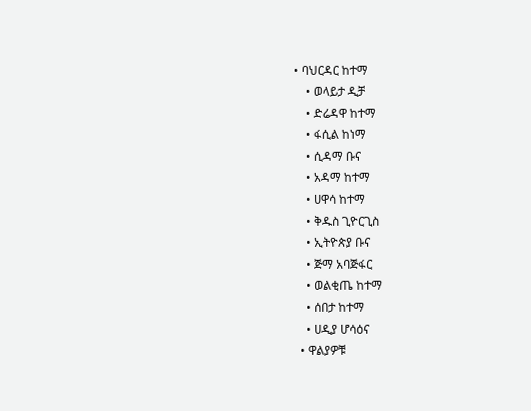• ባህርዳር ከተማ
    • ወላይታ ዲቻ
    • ድሬዳዋ ከተማ
    • ፋሲል ከነማ
    • ሲዳማ ቡና
    • አዳማ ከተማ
    • ሀዋሳ ከተማ
    • ቅዱስ ጊዮርጊስ
    • ኢትዮጵያ ቡና
    • ጅማ አባጅፋር
    • ወልቂጤ ከተማ
    • ሰበታ ከተማ
    • ሀዲያ ሆሳዕና
  • ዋልያዎቹ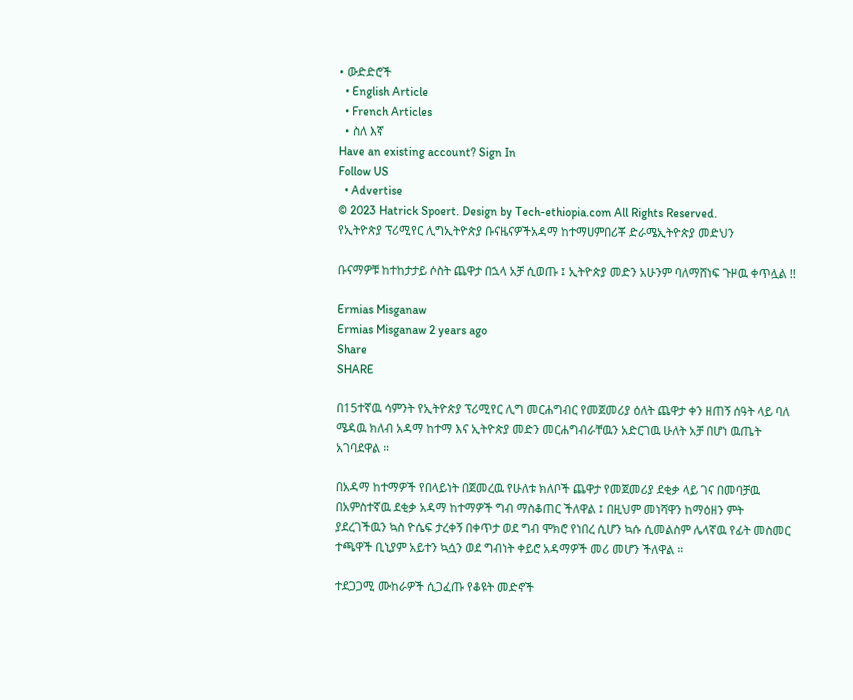• ውድድሮች
  • English Article
  • French Articles
  • ስለ እኛ
Have an existing account? Sign In
Follow US
  • Advertise
© 2023 Hatrick Spoert. Design by Tech-ethiopia.com All Rights Reserved.
የኢትዮጵያ ፕሪሚየር ሊግኢትዮጵያ ቡናዜናዎችአዳማ ከተማሀምበሪቾ ድራሜኢትዮጵያ መድህን

ቡናማዎቹ ከተከታታይ ሶስት ጨዋታ በኋላ አቻ ሲወጡ ፤ ኢትዮጵያ መድን አሁንም ባለማሸነፍ ጉዞዉ ቀጥሏል !!

Ermias Misganaw
Ermias Misganaw 2 years ago
Share
SHARE

በ15ተኛዉ ሳምንት የኢትዮጵያ ፕሪሚየር ሊግ መርሐግብር የመጀመሪያ ዕለት ጨዋታ ቀን ዘጠኝ ሰዓት ላይ ባለ ሜዳዉ ክለብ አዳማ ከተማ እና ኢትዮጵያ መድን መርሐግብራቸዉን አድርገዉ ሁለት አቻ በሆነ ዉጤት አገባደዋል ።

በአዳማ ከተማዎች የበላይነት በጀመረዉ የሁለቱ ክለቦች ጨዋታ የመጀመሪያ ደቂቃ ላይ ገና በመባቻዉ በአምስተኛዉ ደቂቃ አዳማ ከተማዎች ግብ ማስቆጠር ችለዋል ፤ በዚህም መነሻዋን ከማዕዘን ምት ያደረገችዉን ኳስ ዮሴፍ ታረቀኝ በቀጥታ ወደ ግብ ሞክሮ የነበረ ሲሆን ኳሱ ሲመልስም ሌላኛዉ የፊት መስመር ተጫዋች ቢኒያም አይተን ኳሷን ወደ ግብነት ቀይሮ አዳማዎች መሪ መሆን ችለዋል ።

ተደጋጋሚ ሙከራዎች ሲጋፈጡ የቆዩት መድኖች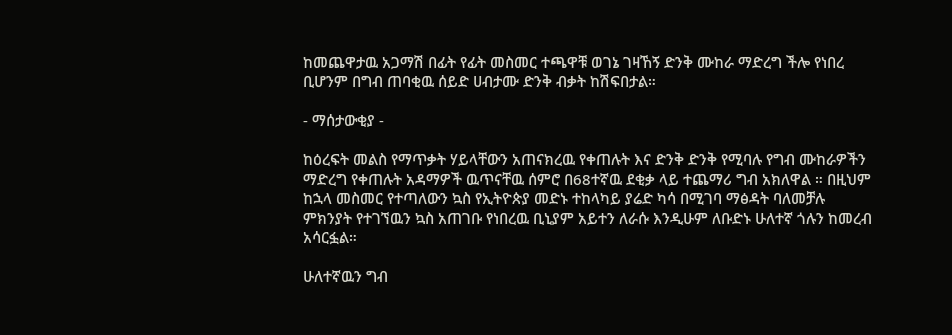ከመጨዋታዉ አጋማሽ በፊት የፊት መስመር ተጫዋቹ ወገኔ ገዛኸኝ ድንቅ ሙከራ ማድረግ ችሎ የነበረ ቢሆንም በግብ ጠባቂዉ ሰይድ ሀብታሙ ድንቅ ብቃት ከሽፍበታል።

- ማሰታውቂያ -

ከዕረፍት መልስ የማጥቃት ሃይላቸውን አጠናክረዉ የቀጠሉት እና ድንቅ ድንቅ የሚባሉ የግብ ሙከራዎችን ማድረግ የቀጠሉት አዳማዎች ዉጥናቸዉ ሰምሮ በ68ተኛዉ ደቂቃ ላይ ተጨማሪ ግብ አክለዋል ። በዚህም ከኋላ መስመር የተጣለውን ኳስ የኢትዮጵያ መድኑ ተከላካይ ያሬድ ካሳ በሚገባ ማፅዳት ባለመቻሉ ምክንያት የተገኘዉን ኳስ አጠገቡ የነበረዉ ቢኒያም አይተን ለራሱ እንዲሁም ለቡድኑ ሁለተኛ ጎሉን ከመረብ አሳርፏል።

ሁለተኛዉን ግብ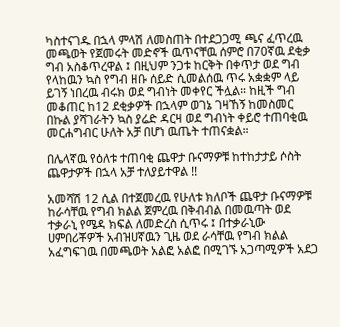ካስተናገዱ በኋላ ምላሽ ለመስጠት በተደጋጋሚ ጫና ፈጥረዉ መጫወት የጀመሩት መድኖች ዉጥናቸዉ ሰምሮ በ70ኛዉ ደቂቃ ግብ አስቆጥረዋል ፤ በዚህም ንጋቱ ከርቅት በቀጥታ ወደ ግብ የላከዉን ኳስ የግብ ዘቡ ሰይድ ሲመልሰዉ ጥሩ አቋቋም ላይ ይገኝ ነበረዉ ብሩክ ወደ ግብነት መቀየር ችሏል። ከዚች ግብ መቆጠር ከ12 ደቂቃዎች በኋላም ወገኔ ገዛኸኝ ከመስመር በኩል ያሻገራትን ኳስ ያሬድ ዳርዛ ወደ ግብነት ቀይሮ ተጠባቂዉ መርሐግብር ሁለት አቻ በሆነ ዉጤት ተጠናቋል።

በሌላኛዉ የዕለቱ ተጠባቂ ጨዋታ ቡናማዎቹ ከተከታታይ ሶስት ጨዋታዎች በኋላ አቻ ተለያይተዋል !!

አመሻሽ 12 ሲል በተጀመረዉ የሁለቱ ክለቦች ጨዋታ ቡናማዎቹ ከራሳቸዉ የግብ ክልል ጀምረዉ በቅብብል በመዉጣት ወደ ተቃራኒ የሜዳ ክፍል ለመድረስ ሲጥሩ ፤ በተቃራኒው ሀምበሪቾዎች አብዝሀኛዉን ጊዜ ወደ ራሳቸዉ የግብ ክልል አፈግፍገዉ በመጫወት አልፎ አልፎ በሚገኙ አጋጣሚዎች አደጋ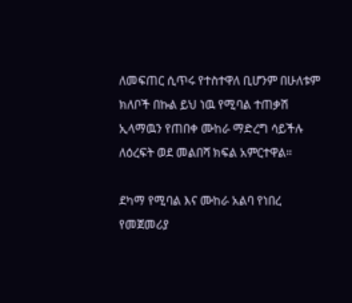ለመፍጠር ሲጥሩ የተስተዋለ ቢሆንም በሁለቱም ክለቦች በኩል ይህ ነዉ የሚባል ተጠቃሽ ኢላማዉን የጠበቀ ሙከራ ማድረግ ሳይችሉ ለዕረፍት ወደ መልበሻ ክፍል አምርተዋል።

ደካማ የሚባል እና ሙከራ አልባ የነበረ የመጀመሪያ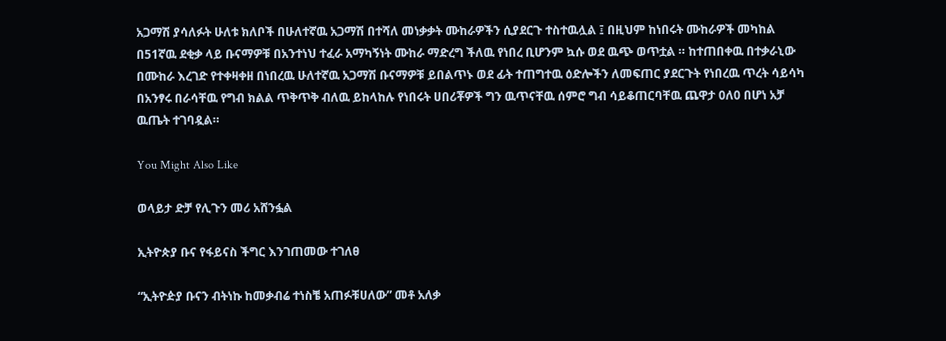አጋማሽ ያሳለፉት ሁለቱ ክለቦች በሁለተኛዉ አጋማሽ በተሻለ መነቃቃት ሙከራዎችን ሲያደርጉ ተስተዉሏል ፤ በዚህም ከነበሩት ሙከራዎች መካከል በ51ኛዉ ደቂቃ ላይ ቡናማዎቹ በአንተነህ ተፈራ አማካኝነት ሙከራ ማድረግ ችለዉ የነበረ ቢሆንም ኳሱ ወደ ዉጭ ወጥቷል ። ከተጠበቀዉ በተቃራኒው በሙከራ እረገድ የተቀዛቀዘ በነበረዉ ሁለተኛዉ አጋማሽ ቡናማዎቹ ይበልጥኑ ወደ ፊት ተጠግተዉ ዕድሎችን ለመፍጠር ያደርጉት የነበረዉ ጥረት ሳይሳካ በአንፃሩ በራሳቸዉ የግብ ክልል ጥቅጥቅ ብለዉ ይከላከሉ የነበሩት ሀበሪቾዎች ግን ዉጥናቸዉ ሰምሮ ግብ ሳይቆጠርባቸዉ ጨዋታ 0ለ0 በሆነ አቻ ዉጤት ተገባዷል።

You Might Also Like

ወላይታ ድቻ የሊጉን መሪ አሸንፏል

ኢትዮጵያ ቡና የፋይናስ ችግር እንገጠመው ተገለፀ

“ኢትዮዽያ ቡናን ብትነኩ ከመቃብሬ ተነስቼ አጠፉቹሀለው” መቶ አለቃ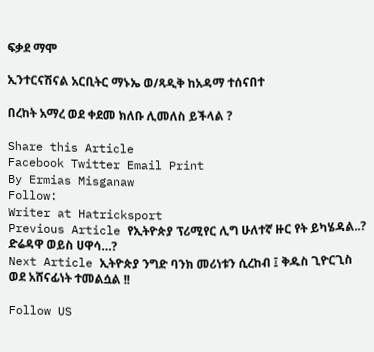ፍቃደ ማሞ

ኢንተርናሽናል አርቢትር ማኑኤ ወ/ጻዲቅ ከአዳማ ተሰናበተ

በረከት አማረ ወደ ቀደመ ክለቡ ሊመለስ ይችላል ?

Share this Article
Facebook Twitter Email Print
By Ermias Misganaw
Follow:
Writer at Hatricksport
Previous Article የኢትዮጵያ ፕሪሚየር ሊግ ሁለተኛ ዙር የት ይካሄዳል..? ድሬዳዋ ወይስ ሀዋሳ…?
Next Article ኢትዮጵያ ንግድ ባንክ መሪነቱን ሲረከብ ፤ ቅዱስ ጊዮርጊስ ወደ አሸናፊነት ተመልሷል !!

Follow US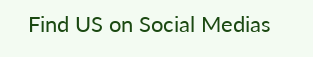Find US on Social Medias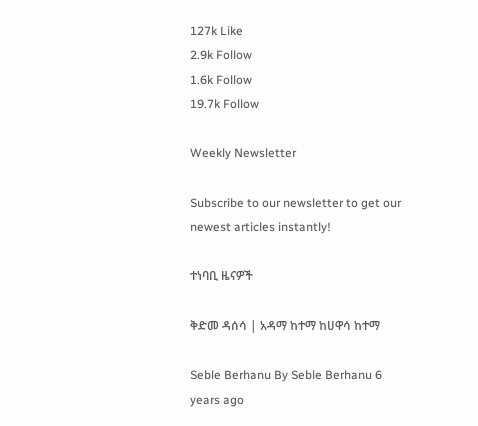127k Like
2.9k Follow
1.6k Follow
19.7k Follow

Weekly Newsletter

Subscribe to our newsletter to get our newest articles instantly!

ተነባቢ ዜናዎች

ቅድመ ዳሰሳ | አዳማ ከተማ ከሀዋሳ ከተማ

Seble Berhanu By Seble Berhanu 6 years ago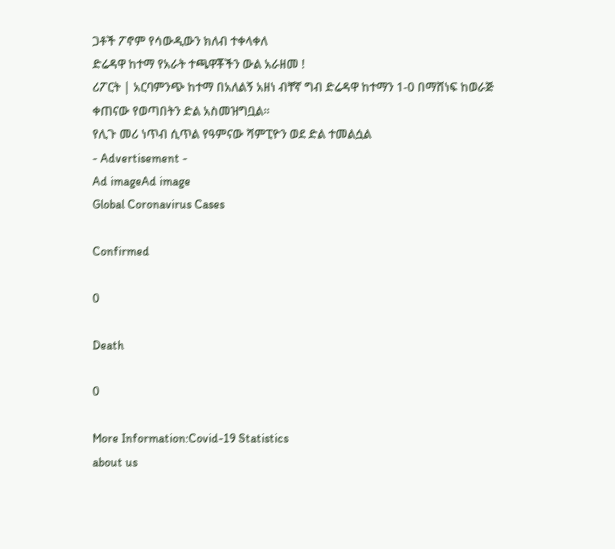ጋቶች ፖኖም የሳውዲውን ክለብ ተቀላቀለ
ድሬዳዋ ከተማ የአራት ተጫዋቾችን ውል አራዘመ !
ሪፖርት | አርባምንጭ ከተማ በአለልኝ አዘነ ብቸኛ ግብ ድሬዳዋ ከተማን 1-0 በማሸነፍ ከወራጅ ቀጠናው የወጣበትን ድል አስመዝግቧል፡፡
የሊጉ መሪ ነጥብ ሲጥል የዓምናው ሻምፒዮን ወደ ድል ተመልሷል
- Advertisement -
Ad imageAd image
Global Coronavirus Cases

Confirmed

0

Death

0

More Information:Covid-19 Statistics
about us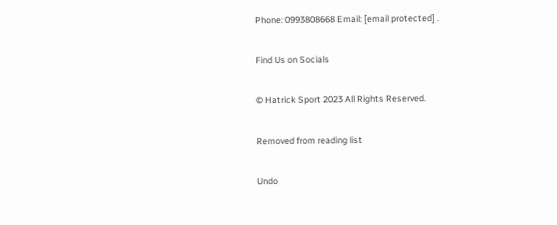Phone: 0993808668 Email: [email protected] .

Find Us on Socials

© Hatrick Sport 2023 All Rights Reserved.

Removed from reading list

Undo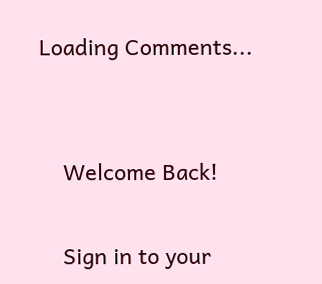Loading Comments...


    Welcome Back!

    Sign in to your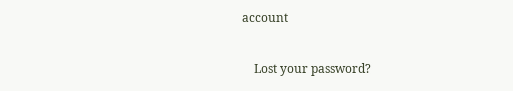account

    Lost your password?